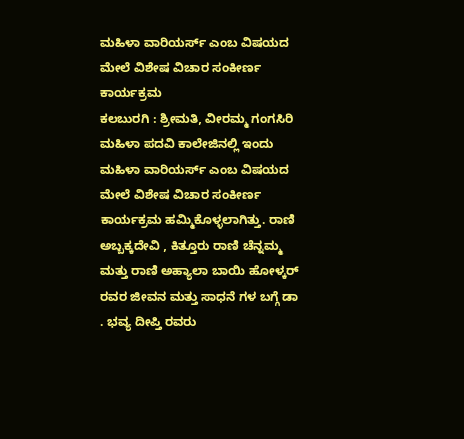ಮಹಿಳಾ ವಾರಿಯರ್ಸ್ ಎಂಬ ವಿಷಯದ ಮೇಲೆ ವಿಶೇಷ ವಿಚಾರ ಸಂಕೀರ್ಣ ಕಾರ್ಯಕ್ರಮ
ಕಲಬುರಗಿ : ಶ್ರೀಮತಿ, ವೀರಮ್ಮ ಗಂಗಸಿರಿ ಮಹಿಳಾ ಪದವಿ ಕಾಲೇಜಿನಲ್ಲಿ ಇಂದು ಮಹಿಳಾ ವಾರಿಯರ್ಸ್ ಎಂಬ ವಿಷಯದ ಮೇಲೆ ವಿಶೇಷ ವಿಚಾರ ಸಂಕೀರ್ಣ ಕಾರ್ಯಕ್ರಮ ಹಮ್ಮಿಕೊಳ್ಳಲಾಗಿತ್ತು. ರಾಣಿ ಅಬ್ಬಕ್ಕದೇವಿ , ಕಿತ್ತೂರು ರಾಣಿ ಚೆನ್ನಮ್ಮ ಮತ್ತು ರಾಣಿ ಅಹ್ಯಾಲಾ ಬಾಯಿ ಹೋಳ್ಕರ್ ರವರ ಜೀವನ ಮತ್ತು ಸಾಧನೆ ಗಳ ಬಗ್ಗೆ ಡಾ . ಭವ್ಯ ದೀಪ್ತಿ ರವರು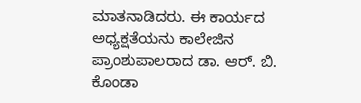ಮಾತನಾಡಿದರು. ಈ ಕಾರ್ಯದ ಅಧ್ಯಕ್ಷತೆಯನು ಕಾಲೇಜಿನ ಪ್ರಾಂಶುಪಾಲರಾದ ಡಾ. ಆರ್. ಬಿ. ಕೊಂಡಾ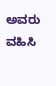ಅವರು ವಹಿಸಿ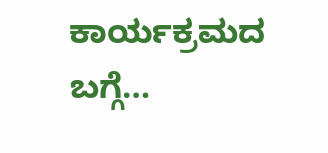ಕಾರ್ಯಕ್ರಮದ ಬಗ್ಗೆ…